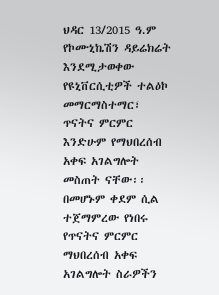ህዳር 13/2015 ዓ.ም የኮሙኒኬሽን ዳይሬክሬት
እንደሚታወቀው የዩኒቨርሲቲዎች ተልዕኮ መማርማስተማር፣ ጥናትና ምርምር እንድሁም የማህበረሰብ አቀፍ አገልግሎት መስጠት ናቸው፡፡ በመሆኑም ቀደም ሲል ተጀማምረው የነበሩ የጥናትና ምርምር ማህበረሰብ አቀፍ አገልግሎት ስራዎችን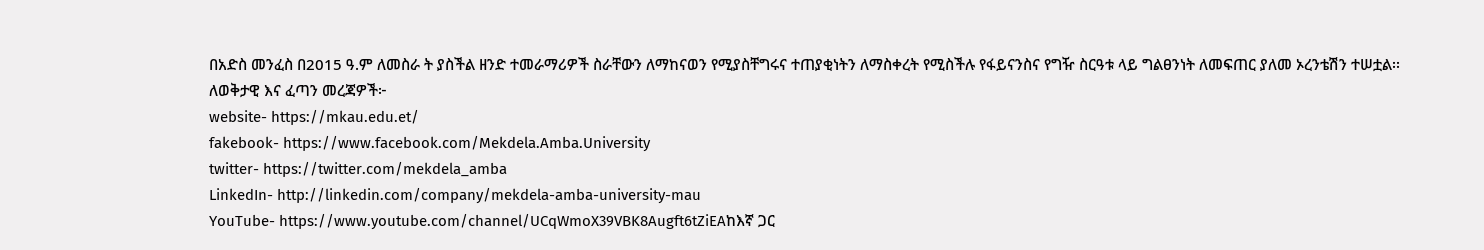በአድስ መንፈስ በ2015 ዓ.ም ለመስራ ት ያስችል ዘንድ ተመራማሪዎች ስራቸውን ለማከናወን የሚያስቸግሩና ተጠያቂነትን ለማስቀረት የሚስችሉ የፋይናንስና የግዥ ስርዓቱ ላይ ግልፀንነት ለመፍጠር ያለመ ኦረንቴሽን ተሠቷል፡፡
ለወቅታዊ እና ፈጣን መረጃዎች፦
website- https://mkau.edu.et/
fakebook- https://www.facebook.com/Mekdela.Amba.University
twitter- https://twitter.com/mekdela_amba
LinkedIn- http://linkedin.com/company/mekdela-amba-university-mau
YouTube- https://www.youtube.com/channel/UCqWmoX39VBK8Augft6tZiEAከእኛ ጋር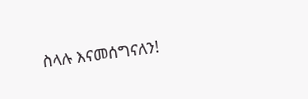ስላሉ እናመሰግናለን!